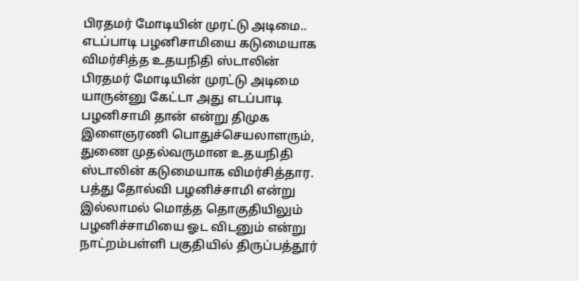பிரதமர் மோடியின் முரட்டு அடிமை.. எடப்பாடி பழனிசாமியை கடுமையாக விமர்சித்த உதயநிதி ஸ்டாலின்
பிரதமர் மோடியின் முரட்டு அடிமை யாருன்னு கேட்டா அது எடப்பாடி பழனிசாமி தான் என்று திமுக இளைஞரணி பொதுச்செயலாளரும், துணை முதல்வருமான உதயநிதி ஸ்டாலின் கடுமையாக விமர்சித்தார. பத்து தோல்வி பழனிச்சாமி என்று இல்லாமல் மொத்த தொகுதியிலும் பழனிச்சாமியை ஓட விடனும் என்று நாட்றம்பள்ளி பகுதியில் திருப்பத்தூர்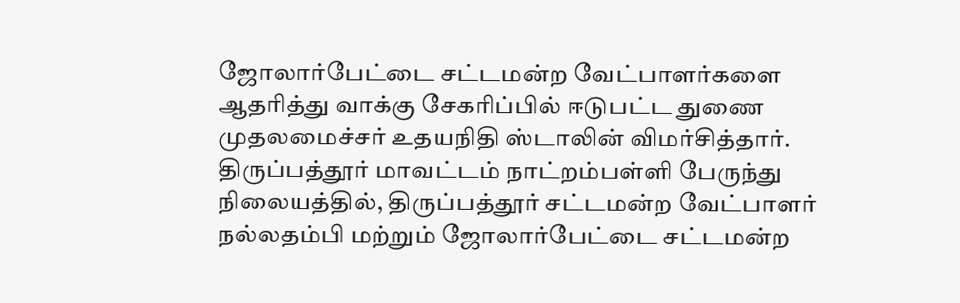ஜோலார்பேட்டை சட்டமன்ற வேட்பாளர்களை ஆதரித்து வாக்கு சேகரிப்பில் ஈடுபட்ட துணை முதலமைச்சர் உதயநிதி ஸ்டாலின் விமர்சித்தார்.
திருப்பத்தூர் மாவட்டம் நாட்றம்பள்ளி பேருந்து நிலையத்தில், திருப்பத்தூர் சட்டமன்ற வேட்பாளர் நல்லதம்பி மற்றும் ஜோலார்பேட்டை சட்டமன்ற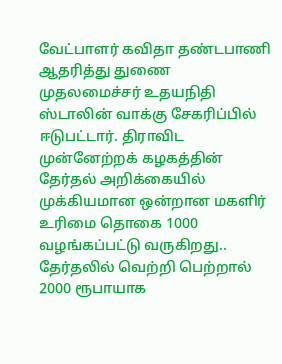வேட்பாளர் கவிதா தண்டபாணி ஆதரித்து துணை முதலமைச்சர் உதயநிதி ஸ்டாலின் வாக்கு சேகரிப்பில் ஈடுபட்டார். திராவிட முன்னேற்றக் கழகத்தின் தேர்தல் அறிக்கையில் முக்கியமான ஒன்றான மகளிர் உரிமை தொகை 1000 வழங்கப்பட்டு வருகிறது.. தேர்தலில் வெற்றி பெற்றால் 2000 ரூபாயாக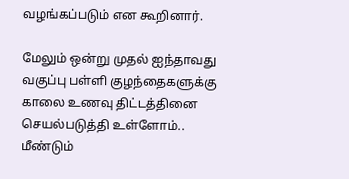வழங்கப்படும் என கூறினார்.

மேலும் ஒன்று முதல் ஐந்தாவது வகுப்பு பள்ளி குழந்தைகளுக்கு காலை உணவு திட்டத்தினை செயல்படுத்தி உள்ளோம்.. மீண்டும்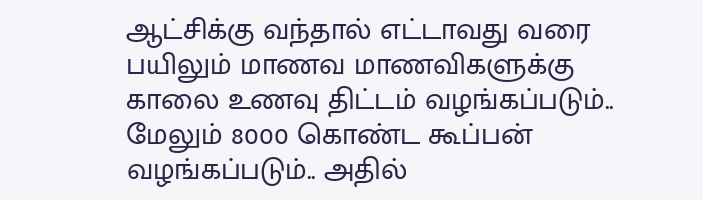ஆட்சிக்கு வந்தால் எட்டாவது வரை பயிலும் மாணவ மாணவிகளுக்கு காலை உணவு திட்டம் வழங்கப்படும்.. மேலும் 8000 கொண்ட கூப்பன் வழங்கப்படும்.. அதில்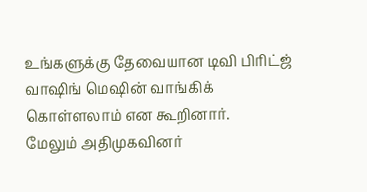உங்களுக்கு தேவையான டிவி பிரிட்ஜ் வாஷிங் மெஷின் வாங்கிக் கொள்ளலாம் என கூறினார்.
மேலும் அதிமுகவினர்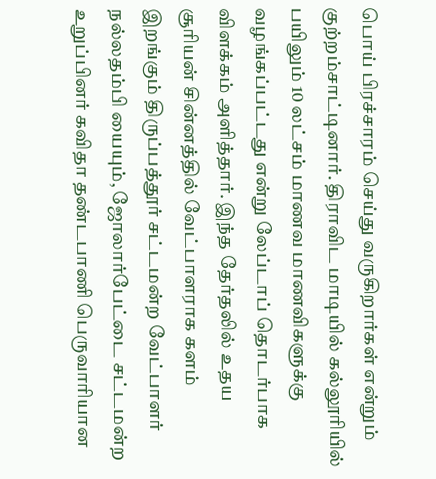பொய் பிரச்சாரம் செய்து வருகிறார்கள் என்றும் குற்றம்சாட்டினார். திராவிட மாடியில் கல்லூரியில் பயிலும் 10 லட்சம் மாணவ மாணவிகளுக்கு வழங்கப்பட்டது என்று லேப்டாப் தொடர்பாக விளக்கம் அளித்தார். இந்த தேர்தலில் உதய சூரியன் சின்னத்தில் வேட்பாளராக களம் இறங்கும் திருப்பத்தூர் சட்டமன்ற வேட்பாளர் நல்லதம்பி யையும், ஜோலார்பேட்டை சட்டமன்ற உறுப்பினர் கவிதா தண்டபாணி பெருவாரியான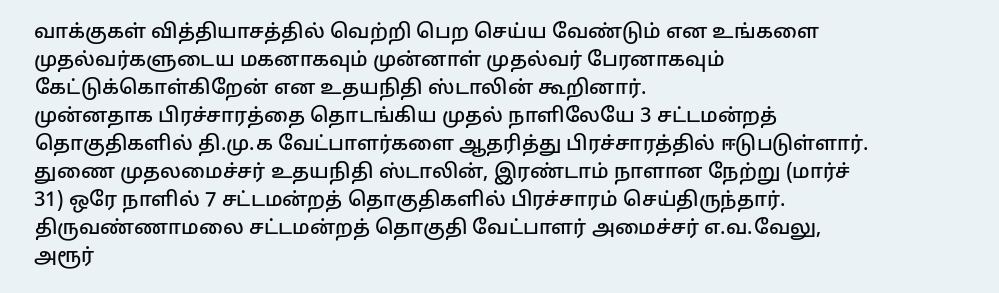வாக்குகள் வித்தியாசத்தில் வெற்றி பெற செய்ய வேண்டும் என உங்களை முதல்வர்களுடைய மகனாகவும் முன்னாள் முதல்வர் பேரனாகவும் கேட்டுக்கொள்கிறேன் என உதயநிதி ஸ்டாலின் கூறினார்.
முன்னதாக பிரச்சாரத்தை தொடங்கிய முதல் நாளிலேயே 3 சட்டமன்றத் தொகுதிகளில் தி.மு.க வேட்பாளர்களை ஆதரித்து பிரச்சாரத்தில் ஈடுபடுள்ளார். துணை முதலமைச்சர் உதயநிதி ஸ்டாலின், இரண்டாம் நாளான நேற்று (மார்ச் 31) ஒரே நாளில் 7 சட்டமன்றத் தொகுதிகளில் பிரச்சாரம் செய்திருந்தார். திருவண்ணாமலை சட்டமன்றத் தொகுதி வேட்பாளர் அமைச்சர் எ.வ.வேலு, அரூர்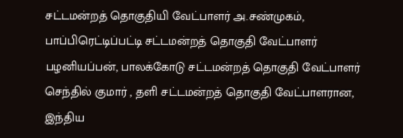சட்டமன்றத் தொகுதியி வேட்பாளர் அ.சண்முகம், பாப்பிரெட்டிப்பட்டி சட்டமன்றத் தொகுதி வேட்பாளர் பழனியப்பன், பாலக்கோடு சட்டமன்றத் தொகுதி வேட்பாளர் செந்தில் குமார் , தளி சட்டமன்றத் தொகுதி வேட்பாளரான, இந்திய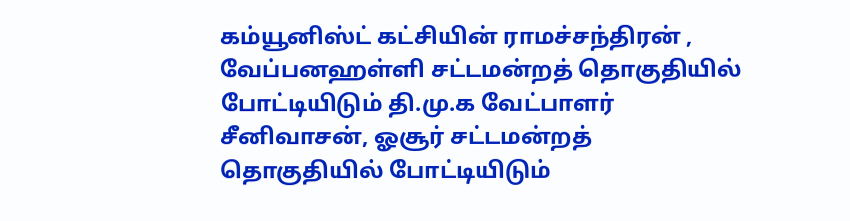கம்யூனிஸ்ட் கட்சியின் ராமச்சந்திரன் , வேப்பனஹள்ளி சட்டமன்றத் தொகுதியில் போட்டியிடும் தி.மு.க வேட்பாளர் சீனிவாசன், ஓசூர் சட்டமன்றத் தொகுதியில் போட்டியிடும்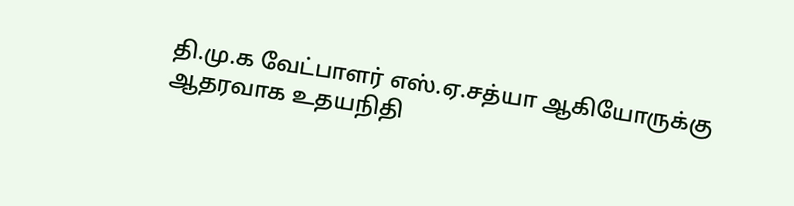தி.மு.க வேட்பாளர் எஸ்.ஏ.சத்யா ஆகியோருக்கு ஆதரவாக உதயநிதி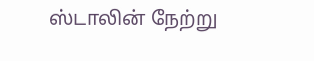ஸ்டாலின் நேற்று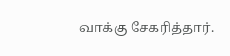வாக்கு சேகரித்தார்.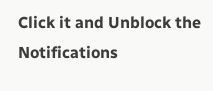Click it and Unblock the Notifications